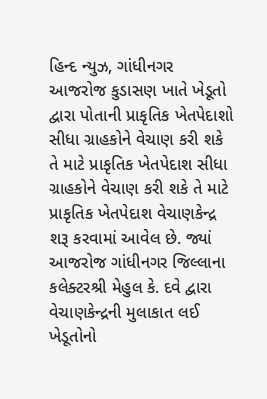હિન્દ ન્યુઝ, ગાંધીનગર
આજરોજ કુડાસણ ખાતે ખેડૂતો દ્વારા પોતાની પ્રાકૃતિક ખેતપેદાશો સીધા ગ્રાહકોને વેચાણ કરી શકે તે માટે પ્રાકૃતિક ખેતપેદાશ સીધા ગ્રાહકોને વેચાણ કરી શકે તે માટે પ્રાકૃતિક ખેતપેદાશ વેચાણકેન્દ્ર શરૂ કરવામાં આવેલ છે. જ્યાં આજરોજ ગાંધીનગર જિલ્લાના કલેક્ટરશ્રી મેહુલ કે. દવે દ્વારા વેચાણકેન્દ્રની મુલાકાત લઈ ખેડૂતોનો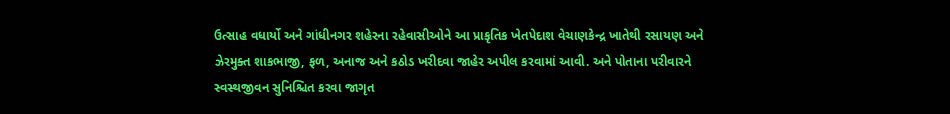ઉત્સાહ વધાર્યો અને ગાંધીનગર શહેરના રહેવાસીઓને આ પ્રાકૃતિક ખેતપેદાશ વેચાણકેન્દ્ર ખાતેથી રસાયણ અને ઝેરમુક્ત શાકભાજી, ફળ, અનાજ અને કઠોડ ખરીદવા જાહેર અપીલ કરવામાં આવી. અને પોતાના પરીવારને સ્વસ્થજીવન સુનિશ્ચિત કરવા જાગૃત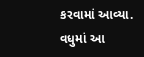કરવામાં આવ્યા.
વધુમાં આ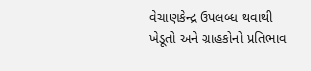વેચાણકેન્દ્ર ઉપલબ્ધ થવાથી ખેડૂતો અને ગ્રાહકોનો પ્રતિભાવ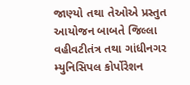જાણ્યો તથા તેઓએ પ્રસ્તુત આયોજન બાબતે જિલ્લા વહીવટીતંત્ર તથા ગાંધીનગર મ્યુનિસિપલ કોર્પોરેશન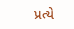પ્રત્યે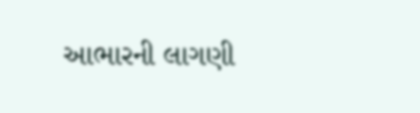આભારની લાગણી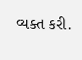વ્યક્ત કરી.